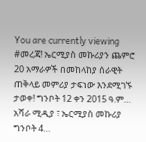You are currently viewing #መረጃ! ኤርሚያስ መኩሪያን ጨምሮ 20 አማራዎች በመከላከያ ሰራዊት ጠቅላይ መምሪያ ታፍነው እንደሚገኙ ታወቀ! ግንቦት 12 ቀን 2015 ዓ.ም… አሻራ ሚዲያ ፣ ኤርሚያስ መኩሪያ ግንቦት 4…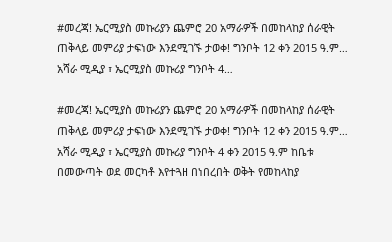#መረጃ! ኤርሚያስ መኩሪያን ጨምሮ 20 አማራዎች በመከላከያ ሰራዊት ጠቅላይ መምሪያ ታፍነው እንደሚገኙ ታወቀ! ግንቦት 12 ቀን 2015 ዓ.ም… አሻራ ሚዲያ ፣ ኤርሚያስ መኩሪያ ግንቦት 4…

#መረጃ! ኤርሚያስ መኩሪያን ጨምሮ 20 አማራዎች በመከላከያ ሰራዊት ጠቅላይ መምሪያ ታፍነው እንደሚገኙ ታወቀ! ግንቦት 12 ቀን 2015 ዓ.ም… አሻራ ሚዲያ ፣ ኤርሚያስ መኩሪያ ግንቦት 4 ቀን 2015 ዓ.ም ከቤቱ በመውጣት ወደ መርካቶ እየተጓዘ በነበረበት ወቅት የመከላከያ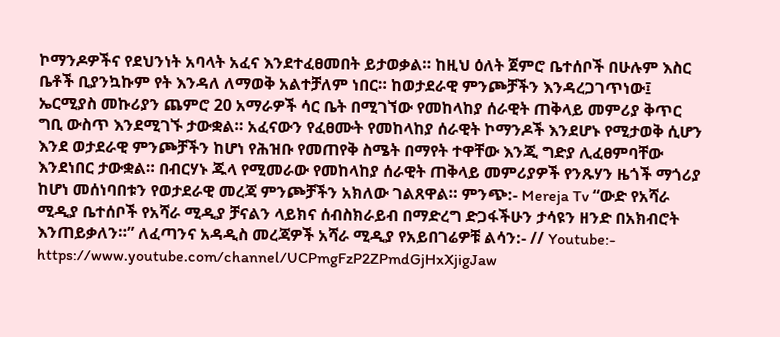ኮማንዶዎችና የደህንነት አባላት አፈና እንደተፈፀመበት ይታወቃል። ከዚህ ዕለት ጀምሮ ቤተሰቦች በሁሉም እስር ቤቶች ቢያንኳኩም የት እንዳለ ለማወቅ አልተቻለም ነበር። ከወታደራዊ ምንጮቻችን እንዳረጋገጥነው፤ ኤርሚያስ መኩሪያን ጨምሮ 20 አማራዎች ሳር ቤት በሚገኘው የመከላከያ ሰራዊት ጠቅላይ መምሪያ ቅጥር ግቢ ውስጥ እንደሚገኙ ታውቋል። አፈናውን የፈፀሙት የመከላከያ ሰራዊት ኮማንዶች እንደሆኑ የሚታወቅ ሲሆን እንደ ወታደራዊ ምንጮቻችን ከሆነ የሕዝቡ የመጠየቅ ስሜት በማየት ተዋቸው እንጂ ግድያ ሊፈፀምባቸው እንደነበር ታውቋል። በብርሃኑ ጁላ የሚመራው የመከላከያ ሰራዊት ጠቅላይ መምሪያዎች የንጹሃን ዜጎች ማጎሪያ ከሆነ መሰነባበቱን የወታደራዊ መረጃ ምንጮቻችን አክለው ገልጸዋል። ምንጭ:- Mereja Tv “ውድ የአሻራ ሚዲያ ቤተሰቦች የአሻራ ሚዲያ ቻናልን ላይክና ሰብስክራይብ በማድረግ ድጋፋችሁን ታሳዩን ዘንድ በአክብሮት እንጠይቃለን።” ለፈጣንና አዳዲስ መረጃዎች አሻራ ሚዲያ የአይበገሬዎቹ ልሳን:- // Youtube:- https://www.youtube.com/channel/UCPmgFzP2ZPmdGjHxXjigJaw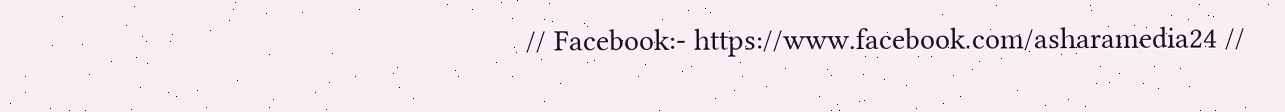// Facebook:- https://www.facebook.com/asharamedia24 //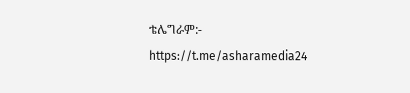ቴሌግራም:- https://t.me/asharamedia24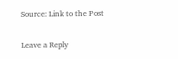Source: Link to the Post

Leave a Reply